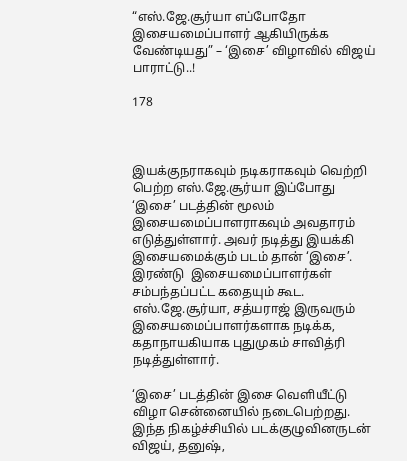“எஸ்.ஜே.சூர்யா எப்போதோ இசையமைப்பாளர் ஆகியிருக்க வேண்டியது” – ‘இசை’ விழாவில் விஜய் பாராட்டு..!

178



இயக்குநராகவும் நடிகராகவும் வெற்றி பெற்ற எஸ்.ஜே.சூர்யா இப்போது ‘இசை’ படத்தின் மூலம்  இசையமைப்பாளராகவும் அவதாரம் எடுத்துள்ளார். அவர் நடித்து இயக்கி இசையமைக்கும் படம் தான் ‘இசை’. இரண்டு  இசையமைப்பாளர்கள் சம்பந்தப்பட்ட கதையும் கூட. எஸ்.ஜே.சூர்யா, சத்யராஜ் இருவரும் இசையமைப்பாளர்களாக நடிக்க, கதாநாயகியாக புதுமுகம் சாவித்ரி நடித்துள்ளார்.

‘இசை’ படத்தின் இசை வெளியீட்டு விழா சென்னையில் நடைபெற்றது. இந்த நிகழ்ச்சியில் படக்குழுவினருடன் விஜய், தனுஷ்,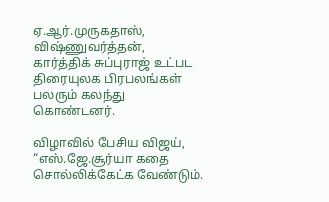ஏ.ஆர்.முருகதாஸ், விஷ்ணுவர்த்தன், கார்த்திக் சுப்புராஜ் உட்பட திரையுலக பிரபலங்கள் பலரும் கலந்து கொண்டனர்.

விழாவில் பேசிய விஜய், “எஸ்.ஜே.சூர்யா கதை சொல்லிக்கேட்க வேண்டும்.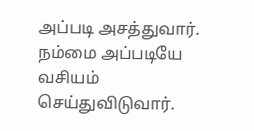அப்படி அசத்துவார். நம்மை அப்படியே வசியம் செய்துவிடுவார்.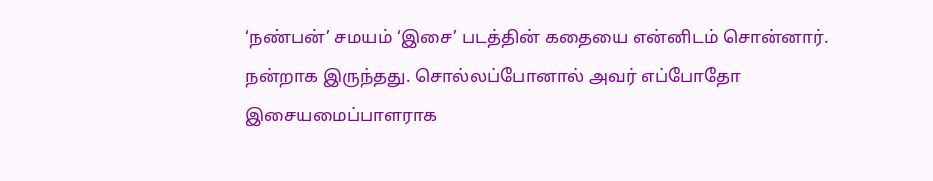‘நண்பன்’ சமயம் ‘இசை’ படத்தின் கதையை என்னிடம் சொன்னார். நன்றாக இருந்தது. சொல்லப்போனால் அவர் எப்போதோ இசையமைப்பாளராக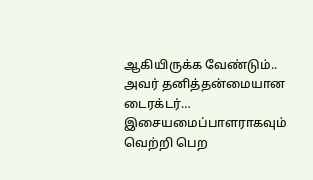ஆகியிருக்க வேண்டும்.. அவர் தனித்தன்மையான டைரக்டர்… இசையமைப்பாளராகவும் வெற்றி பெற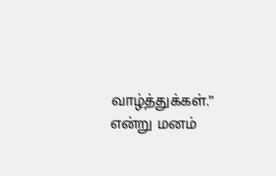வாழ்த்துக்கள்.” என்று மனம்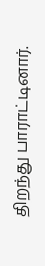திறந்து பாராட்டினார்.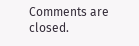Comments are closed.